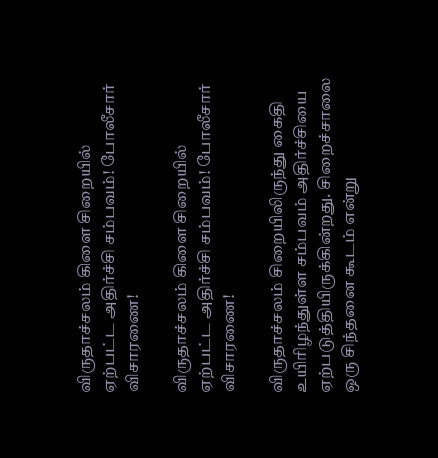விருதாச்சலம் கிளை சிறையில் ஏற்பட்ட அதிர்ச்சி சம்பவம்! போலீசார் விசாரணை!

விருதாச்சலம் கிளை சிறையில் ஏற்பட்ட அதிர்ச்சி சம்பவம்! போலீசார் விசாரணை!

விருதாச்சலம் சிறையிலிருந்து கைதி உயிரிழந்துள்ள சம்பவம் அதிர்ச்சியை ஏற்படுத்தியிருக்கின்றது. சிறைச்சாலை ஒரு சிந்தனை கூடம் என்று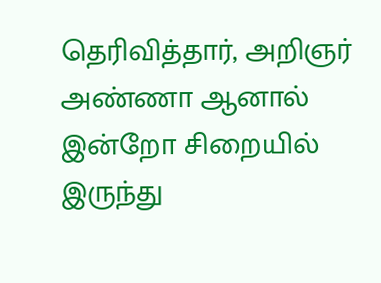தெரிவித்தார், அறிஞர் அண்ணா ஆனால் இன்றோ சிறையில் இருந்து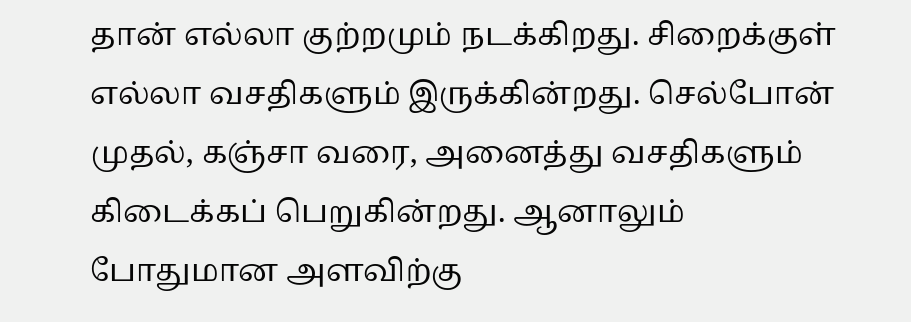தான் எல்லா குற்றமும் நடக்கிறது. சிறைக்குள் எல்லா வசதிகளும் இருக்கின்றது. செல்போன் முதல், கஞ்சா வரை, அனைத்து வசதிகளும் கிடைக்கப் பெறுகின்றது. ஆனாலும் போதுமான அளவிற்கு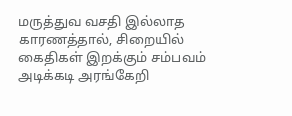மருத்துவ வசதி இல்லாத காரணத்தால், சிறையில் கைதிகள் இறக்கும் சம்பவம் அடிக்கடி அரங்கேறி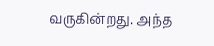வருகின்றது. அந்த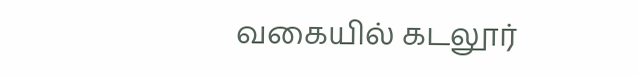வகையில் கடலூர்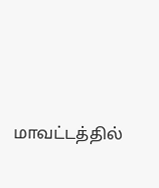மாவட்டத்தில்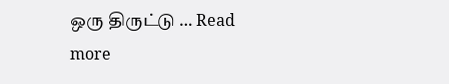ஒரு திருட்டு … Read more